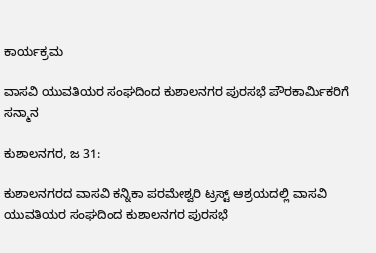ಕಾರ್ಯಕ್ರಮ

ವಾಸವಿ ಯುವತಿಯರ ಸಂಘದಿಂದ ಕುಶಾಲನಗರ ಪುರಸಭೆ ಪೌರಕಾರ್ಮಿಕರಿಗೆ ಸನ್ಮಾನ

ಕುಶಾಲನಗರ, ಜ 31:

ಕುಶಾಲನಗರದ ವಾಸವಿ ಕನ್ನಿಕಾ ಪರಮೇಶ್ವರಿ ಟ್ರಸ್ಟ್ ಆಶ್ರಯದಲ್ಲಿ‌ ವಾಸವಿ ಯುವತಿಯರ ಸಂಘದಿಂದ ಕುಶಾಲನಗರ ಪುರಸಭೆ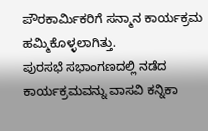ಪೌರಕಾರ್ಮಿಕರಿಗೆ ಸನ್ಮಾನ ಕಾರ್ಯಕ್ರಮ ಹಮ್ಮಿಕೊಳ್ಳಲಾಗಿತ್ತು.
ಪುರಸಭೆ ಸಭಾಂಗಣದಲ್ಲಿ ನಡೆದ‌ ಕಾರ್ಯಕ್ರಮವನ್ನು ವಾಸವಿ ಕನ್ನಿಕಾ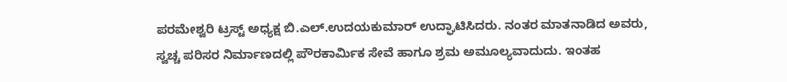ಪರಮೇಶ್ವರಿ ಟ್ರಸ್ಟ್‌ ಅಧ್ಯಕ್ಷ ಬಿ.ಎಲ್.ಉದಯಕುಮಾರ್ ಉದ್ಘಾಟಿಸಿದರು. ನಂತರ ಮಾತನಾಡಿದ ಅವರು, ಸ್ವಚ್ಚ ಪರಿಸರ ನಿರ್ಮಾಣದಲ್ಲಿ ಪೌರಕಾರ್ಮಿಕ ಸೇವೆ ಹಾಗೂ ಶ್ರಮ ಅಮೂಲ್ಯವಾದುದು. ಇಂತಹ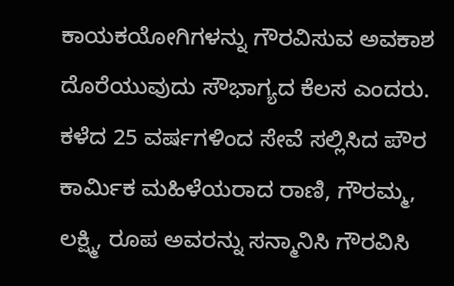ಕಾಯಕಯೋಗಿಗಳನ್ನು‌ ಗೌರವಿಸುವ ಅವಕಾಶ ದೊರೆಯುವುದು ಸೌಭಾಗ್ಯದ ಕೆಲಸ ಎಂದರು.
ಕಳೆದ 25 ವರ್ಷಗಳಿಂದ ಸೇವೆ ಸಲ್ಲಿಸಿದ ಪೌರ ಕಾರ್ಮಿಕ‌ ಮಹಿಳೆಯರಾದ ರಾಣಿ, ಗೌರಮ್ಮ, ಲಕ್ಷ್ಮಿ, ರೂಪ ಅವರನ್ನು ಸನ್ಮಾನಿಸಿ ಗೌರವಿಸಿ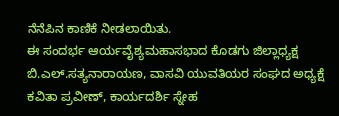ನೆನೆಪಿನ ಕಾಣಿಕೆ ನೀಡಲಾಯಿತು.
ಈ ಸಂದರ್ಭ ಆರ್ಯವೈಶ್ಯ‌ಮಹಾಸಭಾದ ಕೊಡಗು ಜಿಲ್ಲಾಧ್ಯಕ್ಷ ಬಿ.ಎಲ್.ಸತ್ಯನಾರಾಯಣ, ವಾಸವಿ ಯುವತಿಯರ ಸಂಘದ ಅಧ್ಯಕ್ಷೆ ಕವಿತಾ ಪ್ರವೀಣ್, ಕಾರ್ಯದರ್ಶಿ ಸ್ನೇಹ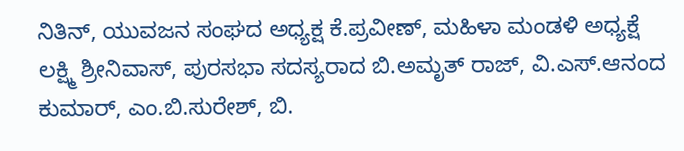ನಿತಿನ್, ಯುವಜನ ಸಂಘದ ಅಧ್ಯಕ್ಷ ಕೆ.ಪ್ರವೀಣ್, ಮಹಿಳಾ ಮಂಡಳಿ ಅಧ್ಯಕ್ಷೆ ಲಕ್ಷ್ಮಿ ಶ್ರೀನಿವಾಸ್, ಪುರಸಭಾ ಸದಸ್ಯರಾದ ಬಿ.ಅಮೃತ್ ರಾಜ್, ವಿ.ಎಸ್.ಆನಂದ ಕುಮಾರ್, ಎಂ.ಬಿ.ಸುರೇಶ್, ಬಿ.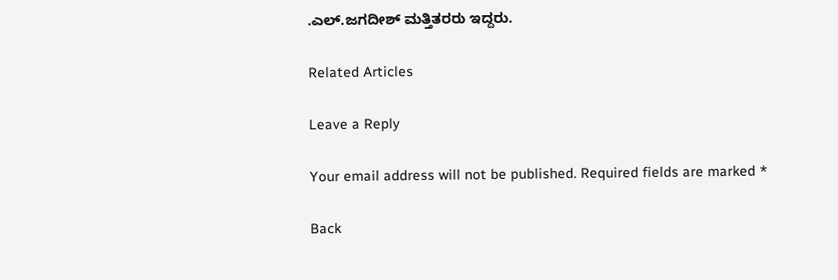.ಎಲ್.ಜಗದೀಶ್ ಮತ್ತಿತರರು ಇದ್ದರು.

Related Articles

Leave a Reply

Your email address will not be published. Required fields are marked *

Back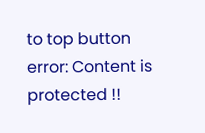to top button
error: Content is protected !!